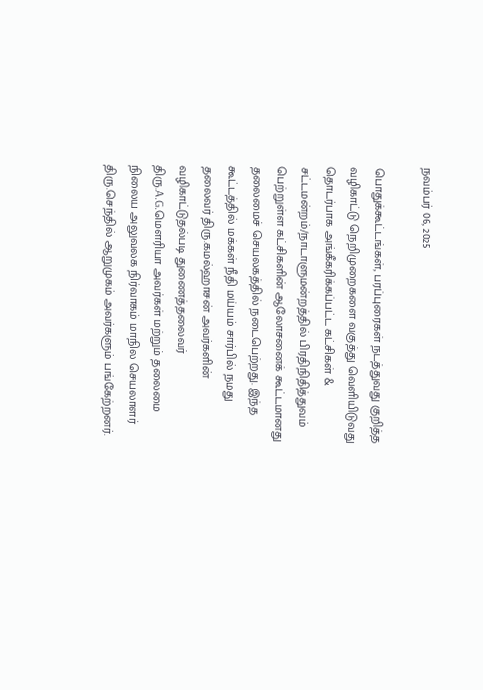நவம்பர் 06, 2025

பொதுக்கூட்டங்கள், பரப்புரைகள் நடத்துவது குறித்த வழிகாட்டு நெறிமுறைகளை வகுத்து வெளியிடுவது தொடர்பாக அங்கீகரிக்கப்பட்ட கட்சிகள் & சட்டமன்றம்/நாடாளுமன்றத்தில் பிரதிநிதித்துவம் பெற்றுள்ள கட்சிகளின் ஆலோசனைக் கூட்டமானது தலைமைச் செயலகத்தில் நடைபெற்றது. இந்த கூட்டத்தில் மக்கள் நீதி மய்யம் சார்பில் நமது தலைவர் திரு.கமல்ஹாசன் அவர்களின் வழிகாட்டுதல்படி துணைத்தலைவர் திரு.A.G.மௌரியா அவர்கள் மற்றும் தலைமை நிலைய அலுவலக நிர்வாகம் மாநில செயலாளர் திரு.செந்தில் ஆறுமுகம் அவர்களும் பங்கேற்றனர்.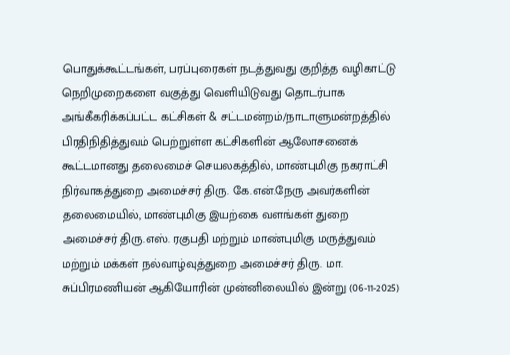பொதுக்கூட்டங்கள், பரப்புரைகள் நடத்துவது குறித்த வழிகாட்டு நெறிமுறைகளை வகுத்து வெளியிடுவது தொடர்பாக அங்கீகரிக்கப்பட்ட கட்சிகள் & சட்டமன்றம்/நாடாளுமன்றத்தில் பிரதிநிதித்துவம் பெற்றுள்ள கட்சிகளின் ஆலோசனைக் கூட்டமானது தலைமைச் செயலகத்தில், மாண்புமிகு நகராட்சி நிர்வாகத்துறை அமைச்சர் திரு. கே.என்.நேரு அவர்களின் தலைமையில், மாண்புமிகு இயற்கை வளங்கள் துறை அமைச்சர் திரு.எஸ். ரகுபதி மற்றும் மாண்புமிகு மருத்துவம் மற்றும் மக்கள் நல்வாழ்வுத்துறை அமைச்சர் திரு. மா. சுப்பிரமணியன் ஆகியோரின் முன்னிலையில் இன்று (06-11-2025)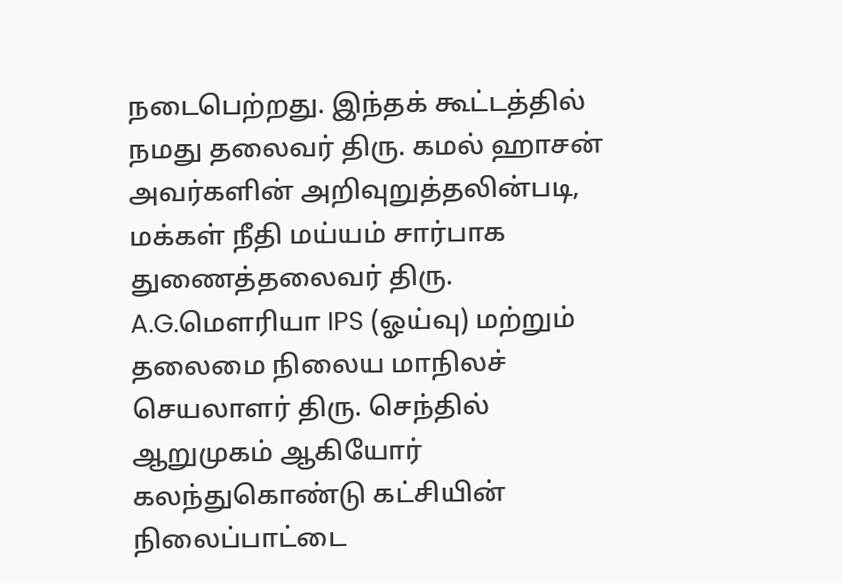நடைபெற்றது. இந்தக் கூட்டத்தில் நமது தலைவர் திரு. கமல் ஹாசன் அவர்களின் அறிவுறுத்தலின்படி, மக்கள் நீதி மய்யம் சார்பாக துணைத்தலைவர் திரு. A.G.மௌரியா IPS (ஓய்வு) மற்றும் தலைமை நிலைய மாநிலச் செயலாளர் திரு. செந்தில் ஆறுமுகம் ஆகியோர் கலந்துகொண்டு கட்சியின் நிலைப்பாட்டை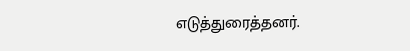எடுத்துரைத்தனர்.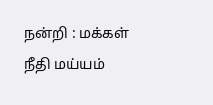நன்றி : மக்கள் நீதி மய்யம்